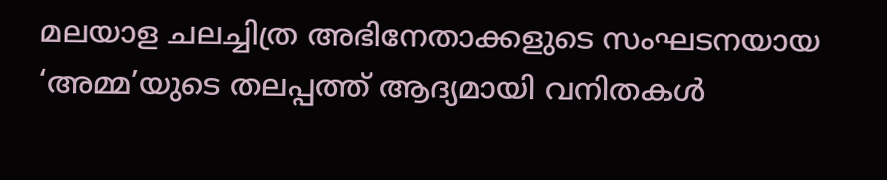മലയാള ചലച്ചിത്ര അഭിനേതാക്കളുടെ സംഘടനയായ ‘അമ്മ’യുടെ തലപ്പത്ത് ആദ്യമായി വനിതകൾ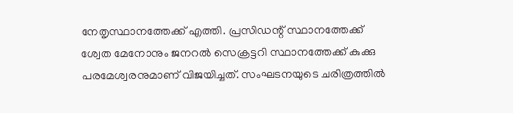നേതൃസ്ഥാനത്തേക്ക് എത്തി. പ്രസിഡന്റ് സ്ഥാനത്തേക്ക് ശ്വേത മേനോനും ജനറൽ സെക്രട്ടറി സ്ഥാനത്തേക്ക് കുക്കു പരമേശ്വരനുമാണ് വിജയിച്ചത്. സംഘടനയുടെ ചരിത്രത്തിൽ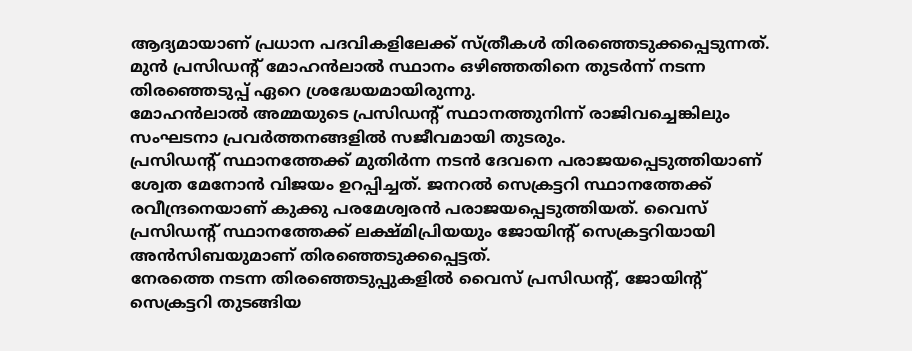ആദ്യമായാണ് പ്രധാന പദവികളിലേക്ക് സ്ത്രീകൾ തിരഞ്ഞെടുക്കപ്പെടുന്നത്. മുൻ പ്രസിഡന്റ് മോഹൻലാൽ സ്ഥാനം ഒഴിഞ്ഞതിനെ തുടർന്ന് നടന്ന തിരഞ്ഞെടുപ്പ് ഏറെ ശ്രദ്ധേയമായിരുന്നു.
മോഹൻലാൽ അമ്മയുടെ പ്രസിഡന്റ് സ്ഥാനത്തുനിന്ന് രാജിവച്ചെങ്കിലും സംഘടനാ പ്രവർത്തനങ്ങളിൽ സജീവമായി തുടരും.
പ്രസിഡന്റ് സ്ഥാനത്തേക്ക് മുതിർന്ന നടൻ ദേവനെ പരാജയപ്പെടുത്തിയാണ് ശ്വേത മേനോൻ വിജയം ഉറപ്പിച്ചത്. ജനറൽ സെക്രട്ടറി സ്ഥാനത്തേക്ക് രവീന്ദ്രനെയാണ് കുക്കു പരമേശ്വരൻ പരാജയപ്പെടുത്തിയത്. വൈസ് പ്രസിഡന്റ് സ്ഥാനത്തേക്ക് ലക്ഷ്മിപ്രിയയും ജോയിന്റ് സെക്രട്ടറിയായി അൻസിബയുമാണ് തിരഞ്ഞെടുക്കപ്പെട്ടത്.
നേരത്തെ നടന്ന തിരഞ്ഞെടുപ്പുകളിൽ വൈസ് പ്രസിഡന്റ്, ജോയിന്റ് സെക്രട്ടറി തുടങ്ങിയ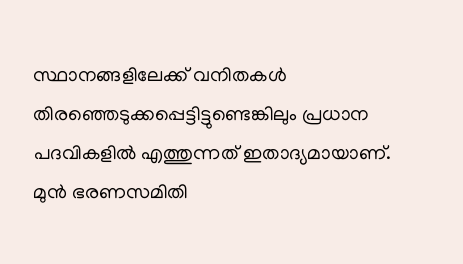സ്ഥാനങ്ങളിലേക്ക് വനിതകൾ തിരഞ്ഞെടുക്കപ്പെട്ടിട്ടുണ്ടെങ്കിലും പ്രധാന പദവികളിൽ എത്തുന്നത് ഇതാദ്യമായാണ്.
മുൻ ഭരണസമിതി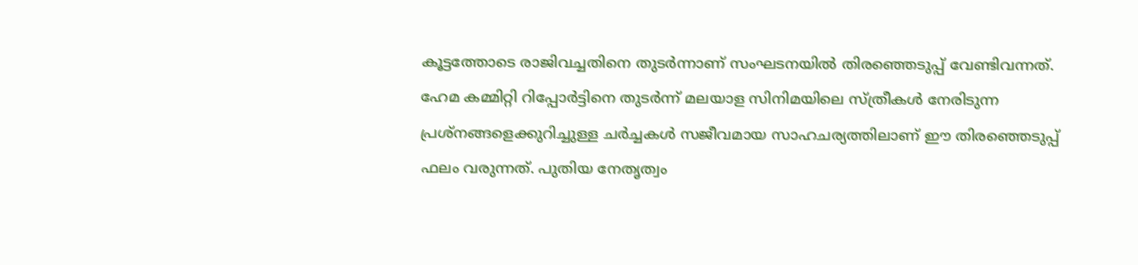കൂട്ടത്തോടെ രാജിവച്ചതിനെ തുടർന്നാണ് സംഘടനയിൽ തിരഞ്ഞെടുപ്പ് വേണ്ടിവന്നത്. ഹേമ കമ്മിറ്റി റിപ്പോർട്ടിനെ തുടർന്ന് മലയാള സിനിമയിലെ സ്ത്രീകൾ നേരിടുന്ന പ്രശ്നങ്ങളെക്കുറിച്ചുള്ള ചർച്ചകൾ സജീവമായ സാഹചര്യത്തിലാണ് ഈ തിരഞ്ഞെടുപ്പ് ഫലം വരുന്നത്. പുതിയ നേതൃത്വം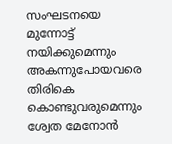സംഘടനയെ മുന്നോട്ട് നയിക്കുമെന്നും അകന്നുപോയവരെ തിരികെ കൊണ്ടുവരുമെന്നും ശ്വേത മേനോൻ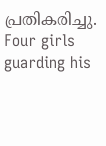പ്രതികരിച്ചു.
Four girls guarding his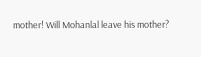mother! Will Mohanlal leave his mother?